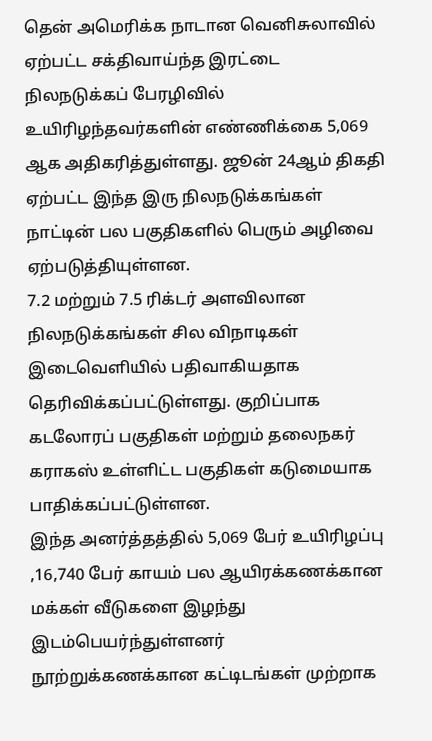தென் அமெரிக்க நாடான வெனிசுலாவில் ஏற்பட்ட சக்திவாய்ந்த இரட்டை நிலநடுக்கப் பேரழிவில் உயிரிழந்தவர்களின் எண்ணிக்கை 5,069 ஆக அதிகரித்துள்ளது. ஜூன் 24ஆம் திகதி ஏற்பட்ட இந்த இரு நிலநடுக்கங்கள் நாட்டின் பல பகுதிகளில் பெரும் அழிவை ஏற்படுத்தியுள்ளன.
7.2 மற்றும் 7.5 ரிக்டர் அளவிலான நிலநடுக்கங்கள் சில விநாடிகள் இடைவெளியில் பதிவாகியதாக தெரிவிக்கப்பட்டுள்ளது. குறிப்பாக கடலோரப் பகுதிகள் மற்றும் தலைநகர் கராகஸ் உள்ளிட்ட பகுதிகள் கடுமையாக பாதிக்கப்பட்டுள்ளன.
இந்த அனர்த்தத்தில் 5,069 பேர் உயிரிழப்பு ,16,740 பேர் காயம் பல ஆயிரக்கணக்கான மக்கள் வீடுகளை இழந்து இடம்பெயர்ந்துள்ளனர்
நூற்றுக்கணக்கான கட்டிடங்கள் முற்றாக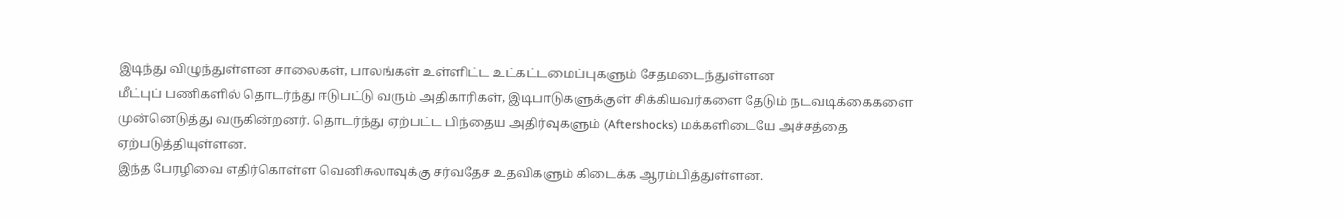இடிந்து விழுந்துள்ளன சாலைகள், பாலங்கள் உள்ளிட்ட உட்கட்டமைப்புகளும் சேதமடைந்துள்ளன
மீட்புப் பணிகளில் தொடர்ந்து ஈடுபட்டு வரும் அதிகாரிகள், இடிபாடுகளுக்குள் சிக்கியவர்களை தேடும் நடவடிக்கைகளை முன்னெடுத்து வருகின்றனர். தொடர்ந்து ஏற்பட்ட பிந்தைய அதிர்வுகளும் (Aftershocks) மக்களிடையே அச்சத்தை ஏற்படுத்தியுள்ளன.
இந்த பேரழிவை எதிர்கொள்ள வெனிசுலாவுக்கு சர்வதேச உதவிகளும் கிடைக்க ஆரம்பித்துள்ளன.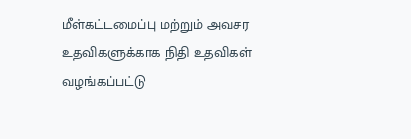மீள்கட்டமைப்பு மற்றும் அவசர உதவிகளுக்காக நிதி உதவிகள் வழங்கப்பட்டு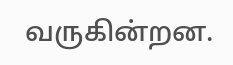வருகின்றன.